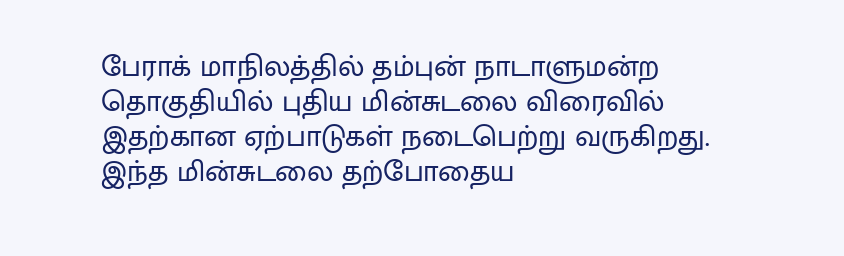பேராக் மாநிலத்தில் தம்புன் நாடாளுமன்ற தொகுதியில் புதிய மின்சுடலை விரைவில்
இதற்கான ஏற்பாடுகள் நடைபெற்று வருகிறது. இந்த மின்சுடலை தற்போதைய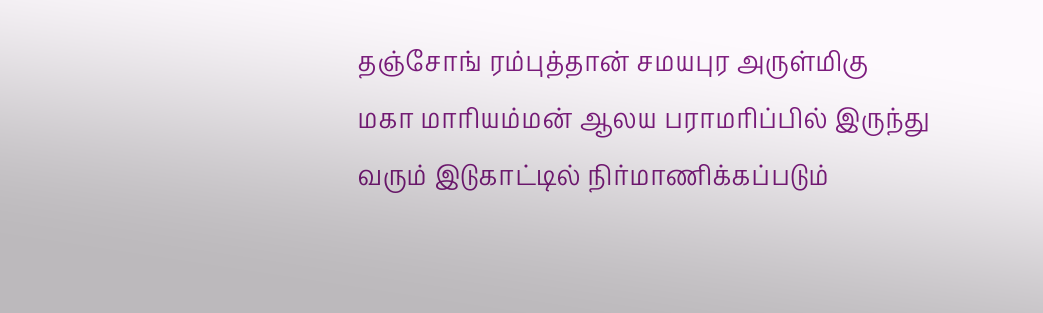தஞ்சோங் ரம்புத்தான் சமயபுர அருள்மிகு மகா மாரியம்மன் ஆலய பராமரிப்பில் இருந்து வரும் இடுகாட்டில் நிர்மாணிக்கப்படும்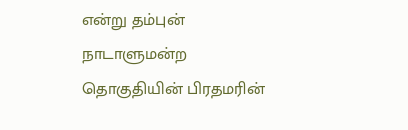என்று தம்புன் நாடாளுமன்ற தொகுதியின் பிரதமரின்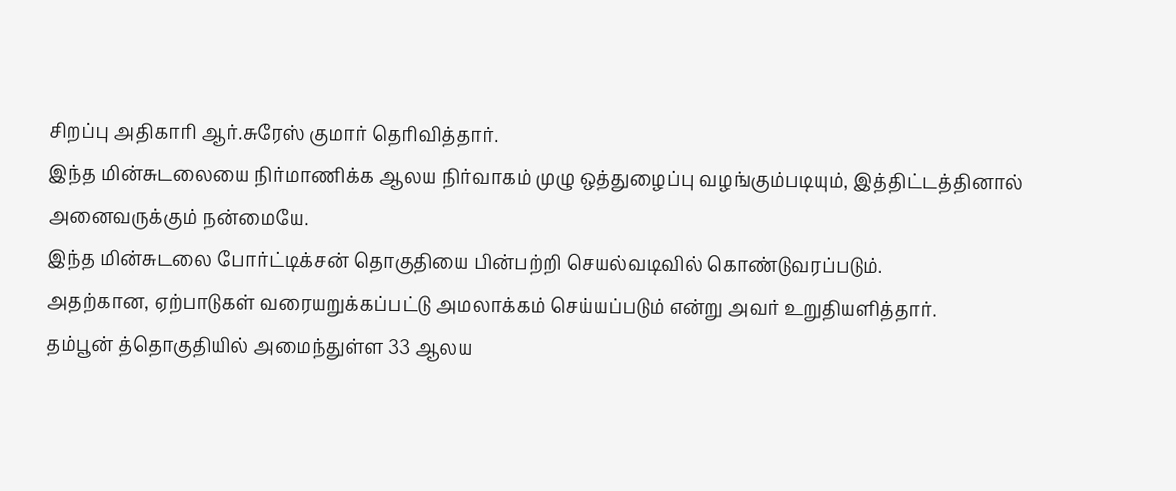சிறப்பு அதிகாரி ஆர்.சுரேஸ் குமார் தெரிவித்தார்.
இந்த மின்சுடலையை நிர்மாணிக்க ஆலய நிர்வாகம் முழு ஒத்துழைப்பு வழங்கும்படியும், இத்திட்டத்தினால் அனைவருக்கும் நன்மையே.
இந்த மின்சுடலை போர்ட்டிக்சன் தொகுதியை பின்பற்றி செயல்வடிவில் கொண்டுவரப்படும்.
அதற்கான, ஏற்பாடுகள் வரையறுக்கப்பட்டு அமலாக்கம் செய்யப்படும் என்று அவர் உறுதியளித்தார்.
தம்பூன் த்தொகுதியில் அமைந்துள்ள 33 ஆலய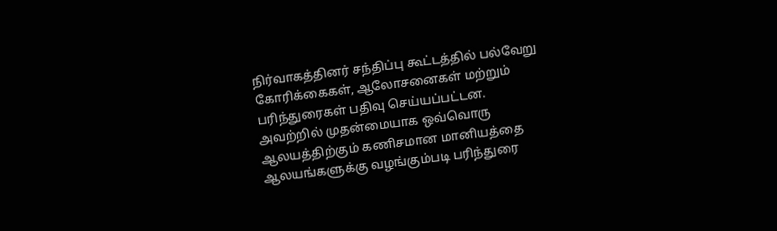நிர்வாகத்தினர் சந்திப்பு கூட்டத்தில் பல்வேறு கோரிக்கைகள், ஆலோசனைகள் மற்றும் பரிந்துரைகள் பதிவு செய்யப்பட்டன.
அவற்றில் முதன்மையாக ஒவ்வொரு ஆலயத்திற்கும் கணிசமான மானியத்தை ஆலயங்களுக்கு வழங்கும்படி பரிந்துரை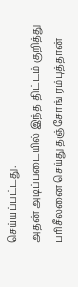செய்யப்பட்டது.
அதன் அடிப்படையில் இந்த திட்டம் குறித்து பரிசீலனை செய்து தஞ்சோங் ரம்புத்தான்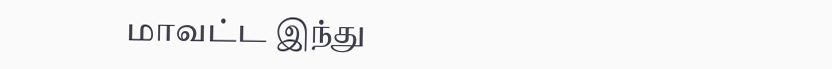மாவட்ட இந்து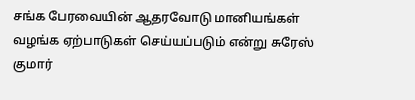சங்க பேரவையின் ஆதரவோடு மானியங்கள் வழங்க ஏற்பாடுகள் செய்யப்படும் என்று சுரேஸ் குமார்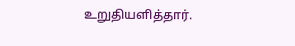உறுதியளித்தார்.